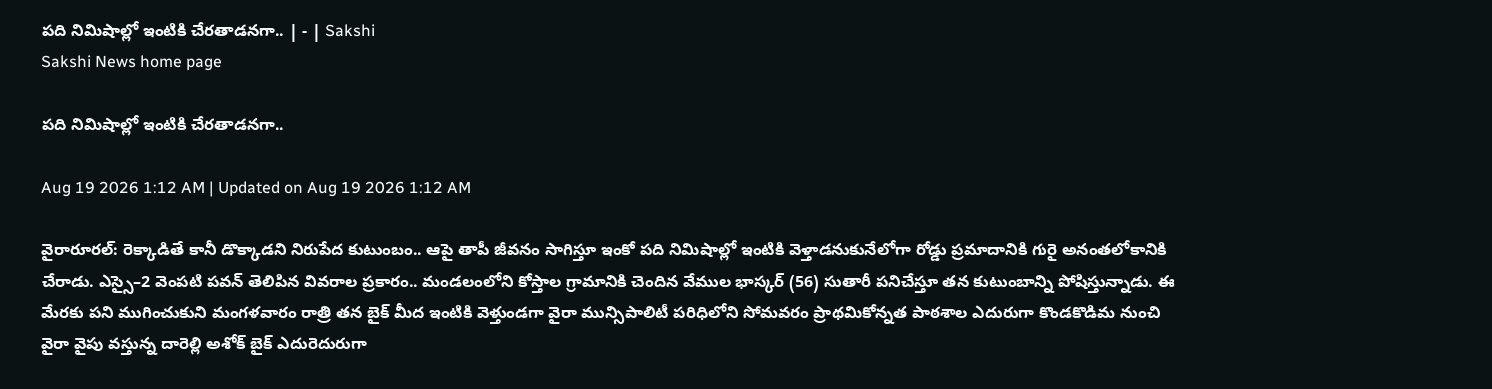పది నిమిషాల్లో ఇంటికి చేరతాడనగా.. | - | Sakshi
Sakshi News home page

పది నిమిషాల్లో ఇంటికి చేరతాడనగా..

Aug 19 2026 1:12 AM | Updated on Aug 19 2026 1:12 AM

వైరారూరల్‌: రెక్కాడితే కానీ డొక్కాడని నిరుపేద కుటుంబం.. ఆపై తాపీ జీవనం సాగిస్తూ ఇంకో పది నిమిషాల్లో ఇంటికి వెళ్తాడనుకునేలోగా రోడ్డు ప్రమాదానికి గురై అనంతలోకానికి చేరాడు. ఎస్సై–2 వెంపటి పవన్‌ తెలిపిన వివరాల ప్రకారం.. మండలంలోని కోస్తాల గ్రామానికి చెందిన వేముల భాస్కర్‌ (56) సుతారీ పనిచేస్తూ తన కుటుంబాన్ని పోషిస్తున్నాడు. ఈ మేరకు పని ముగించుకుని మంగళవారం రాత్రి తన బైక్‌ మీద ఇంటికి వెళ్తుండగా వైరా మున్సిపాలిటీ పరిధిలోని సోమవరం ప్రాథమికోన్నత పాఠశాల ఎదురుగా కొండకొడిమ నుంచి వైరా వైపు వస్తున్న దారెల్లి అశోక్‌ బైక్‌ ఎదురెదురుగా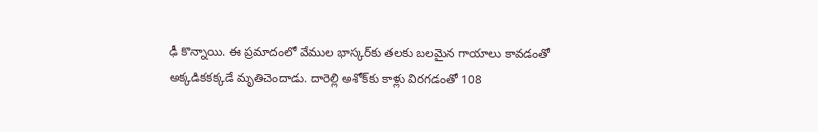ఢీ కొన్నాయి. ఈ ప్రమాదంలో వేముల భాస్కర్‌కు తలకు బలమైన గాయాలు కావడంతో అక్కడికకక్కడే మృతిచెందాడు. దారెల్లి అశోక్‌కు కాళ్లు విరగడంతో 108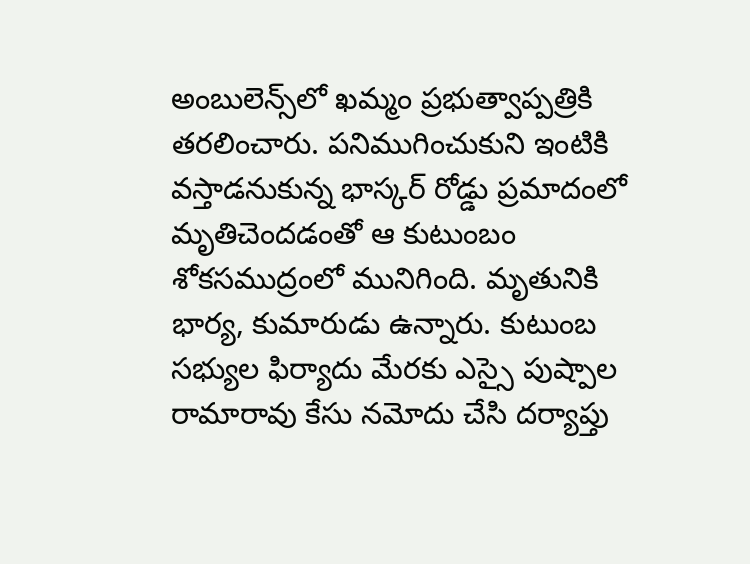అంబులెన్స్‌లో ఖమ్మం ప్రభుత్వాప్పత్రికి తరలించారు. పనిముగించుకుని ఇంటికి వస్తాడనుకున్న భాస్కర్‌ రోడ్డు ప్రమాదంలో మృతిచెందడంతో ఆ కుటుంబం శోకసముద్రంలో మునిగింది. మృతునికి భార్య, కుమారుడు ఉన్నారు. కుటుంబ సభ్యుల ఫిర్యాదు మేరకు ఎస్సై పుష్పాల రామారావు కేసు నమోదు చేసి దర్యాప్తు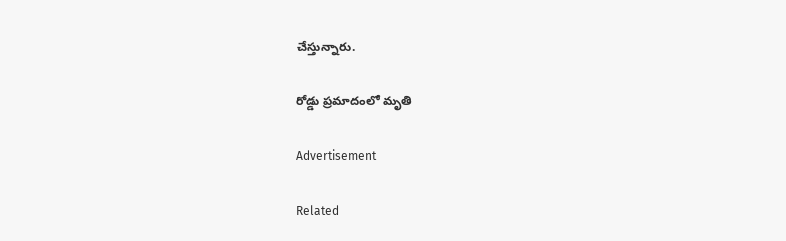చేస్తున్నారు.

రోడ్డు ప్రమాదంలో మృతి

Advertisement

Related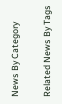News By Category

Related News By Tags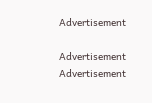Advertisement

Advertisement
Advertisement